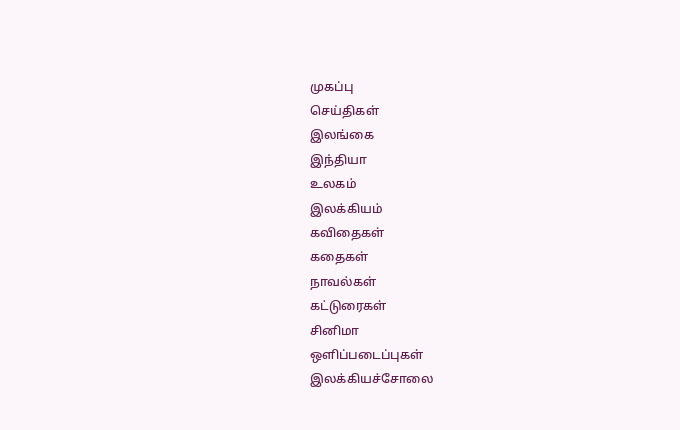முகப்பு
செய்திகள்
இலங்கை
இந்தியா
உலகம்
இலக்கியம்
கவிதைகள்
கதைகள்
நாவல்கள்
கட்டுரைகள்
சினிமா
ஒளிப்படைப்புகள்
இலக்கியச்சோலை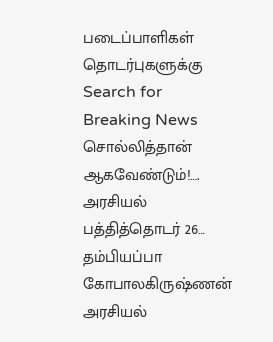படைப்பாளிகள்
தொடர்புகளுக்கு
Search for
Breaking News
சொல்லித்தான் ஆகவேண்டும்!…. அரசியல் பத்தித்தொடர் 26… தம்பியப்பா கோபாலகிருஷ்ணன்
அரசியல்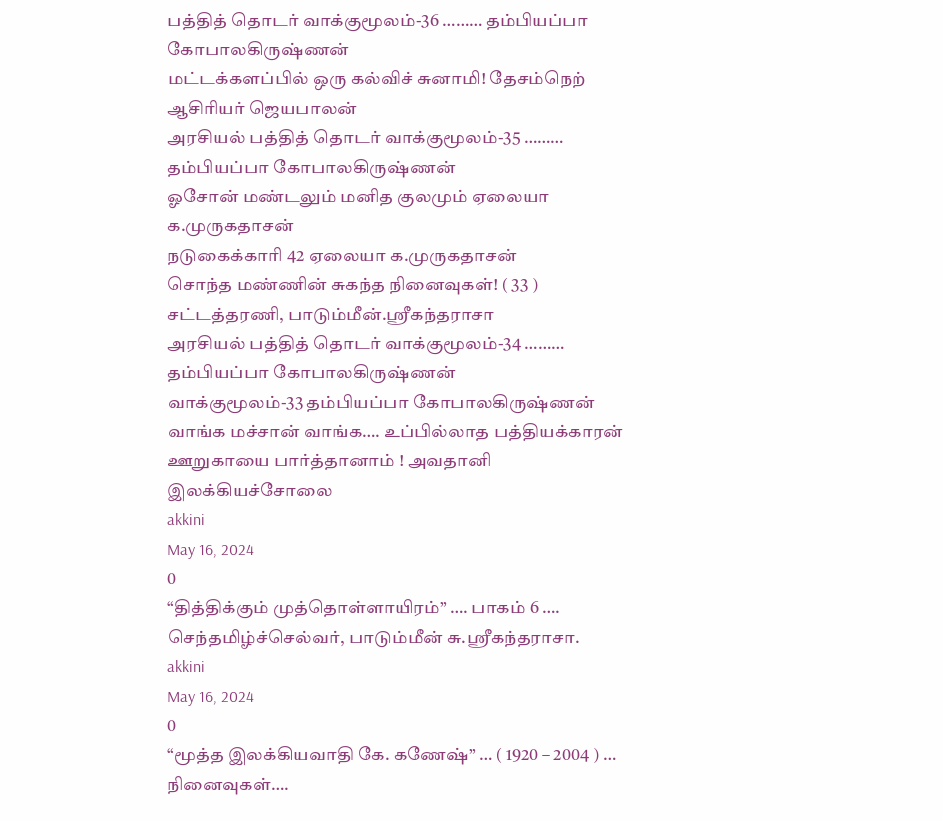பத்தித் தொடர் வாக்குமூலம்-36 ……… தம்பியப்பா கோபாலகிருஷ்ணன்
மட்டக்களப்பில் ஒரு கல்விச் சுனாமி! தேசம்நெற் ஆசிரியர் ஜெயபாலன்
அரசியல் பத்தித் தொடர் வாக்குமூலம்-35 ……… தம்பியப்பா கோபாலகிருஷ்ணன்
ஓசோன் மண்டலும் மனித குலமும் ஏலையா க.முருகதாசன்
நடுகைக்காரி 42 ஏலையா க.முருகதாசன்
சொந்த மண்ணின் சுகந்த நினைவுகள்! ( 33 ) சட்டத்தரணி, பாடும்மீன்.ஸ்ரீகந்தராசா
அரசியல் பத்தித் தொடர் வாக்குமூலம்-34 ……… தம்பியப்பா கோபாலகிருஷ்ணன்
வாக்குமூலம்-33 தம்பியப்பா கோபாலகிருஷ்ணன்
வாங்க மச்சான் வாங்க…. உப்பில்லாத பத்தியக்காரன் ஊறுகாயை பார்த்தானாம் ! அவதானி
இலக்கியச்சோலை
akkini
May 16, 2024
0
“தித்திக்கும் முத்தொள்ளாயிரம்” …. பாகம் 6 …. செந்தமிழ்ச்செல்வர், பாடும்மீன் சு.ஸ்ரீகந்தராசா.
akkini
May 16, 2024
0
“மூத்த இலக்கியவாதி கே. கணேஷ்” … ( 1920 – 2004 ) … நினைவுகள்….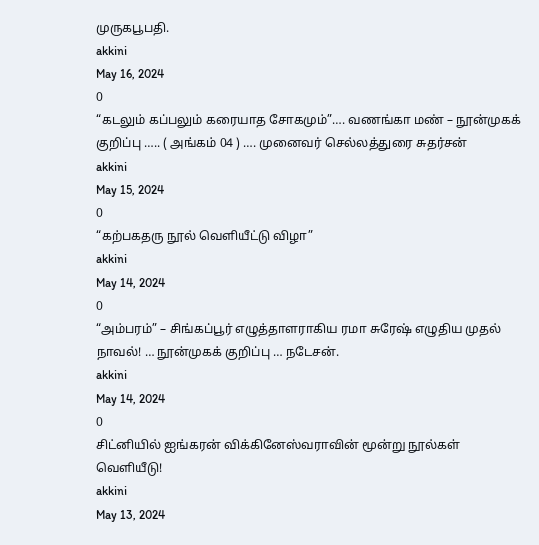முருகபூபதி.
akkini
May 16, 2024
0
“கடலும் கப்பலும் கரையாத சோகமும்”…. வணங்கா மண் – நூன்முகக் குறிப்பு ….. ( அங்கம் 04 ) …. முனைவர் செல்லத்துரை சுதர்சன்
akkini
May 15, 2024
0
“கற்பகதரு நூல் வெளியீட்டு விழா”
akkini
May 14, 2024
0
“அம்பரம்” – சிங்கப்பூர் எழுத்தாளராகிய ரமா சுரேஷ் எழுதிய முதல் நாவல்! … நூன்முகக் குறிப்பு … நடேசன்.
akkini
May 14, 2024
0
சிட்னியில் ஐங்கரன் விக்கினேஸ்வராவின் மூன்று நூல்கள் வெளியீடு!
akkini
May 13, 2024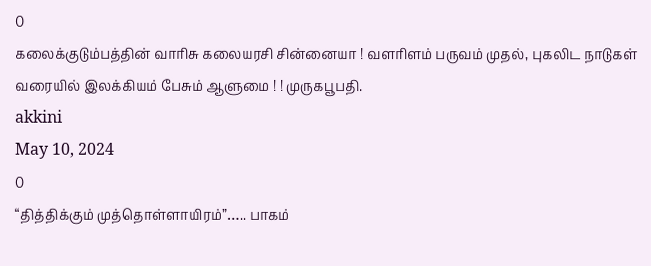0
கலைக்குடும்பத்தின் வாரிசு கலையரசி சின்னையா ! வளரிளம் பருவம் முதல், புகலிட நாடுகள் வரையில் இலக்கியம் பேசும் ஆளுமை ! ! முருகபூபதி.
akkini
May 10, 2024
0
“தித்திக்கும் முத்தொள்ளாயிரம்”….. பாகம்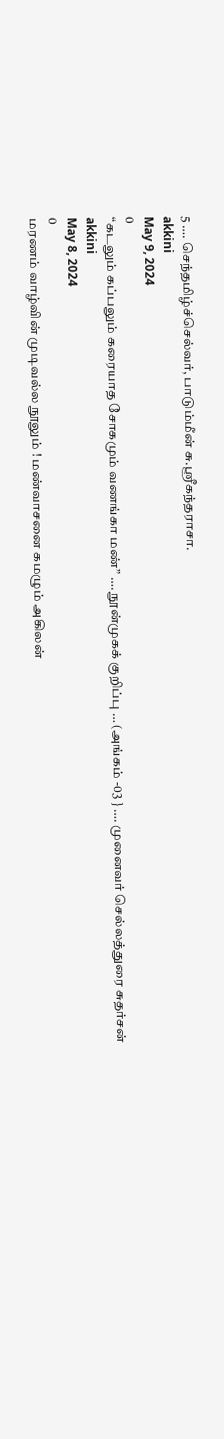5 …. செந்தமிழ்ச்செல்வர், பாடும்மீன் சு.ஸ்ரீகந்தராசா.
akkini
May 9, 2024
0
“கடலும் கப்பலும் கரையாத சோகமும் வணங்கா மண்” …. நூன்முகக் குறிப்பு … (அங்கம் -03 } …. முனைவர் செல்லத்துரை சுதர்சன்
akkini
May 8, 2024
0
மரணம் வாழ்வின் முடிவல்ல நூலும் ! மண்வாசனை கமழும் அகிலன்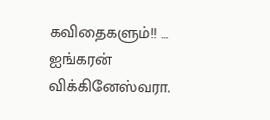கவிதைகளும்!! … ஐங்கரன் விக்கினேஸ்வரா.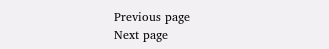Previous page
Next page